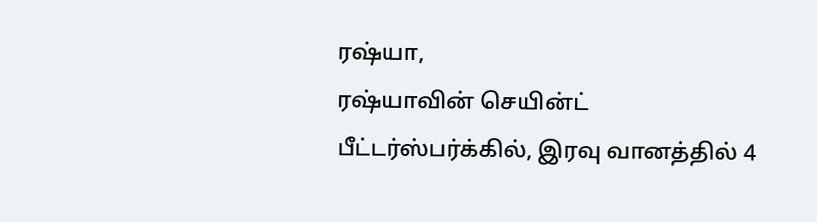ரஷ்யா,
ரஷ்யாவின் செயின்ட் பீட்டர்ஸ்பர்க்கில், இரவு வானத்தில் 4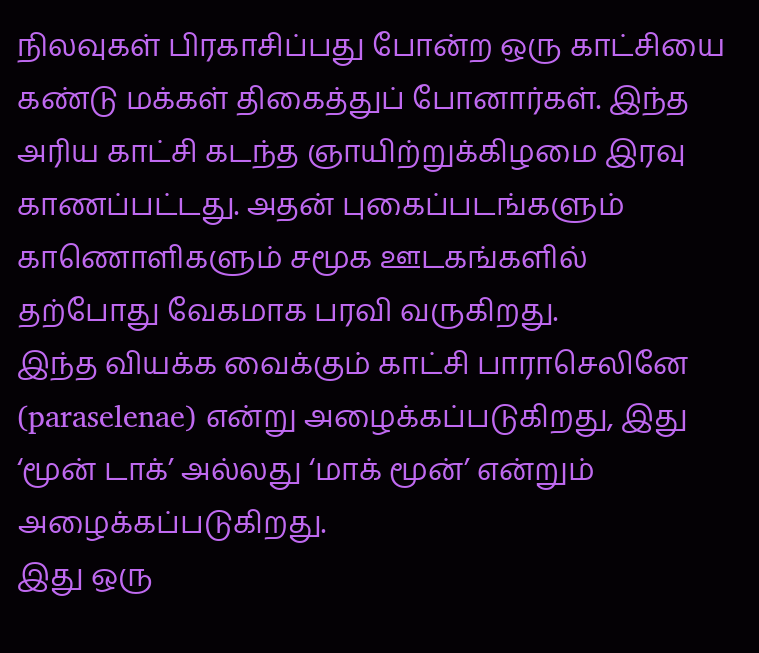நிலவுகள் பிரகாசிப்பது போன்ற ஒரு காட்சியை கண்டு மக்கள் திகைத்துப் போனார்கள். இந்த அரிய காட்சி கடந்த ஞாயிற்றுக்கிழமை இரவு காணப்பட்டது. அதன் புகைப்படங்களும் காணொளிகளும் சமூக ஊடகங்களில் தற்போது வேகமாக பரவி வருகிறது.
இந்த வியக்க வைக்கும் காட்சி பாராசெலினே (paraselenae) என்று அழைக்கப்படுகிறது, இது ‘மூன் டாக்’ அல்லது ‘மாக் மூன்’ என்றும் அழைக்கப்படுகிறது.
இது ஒரு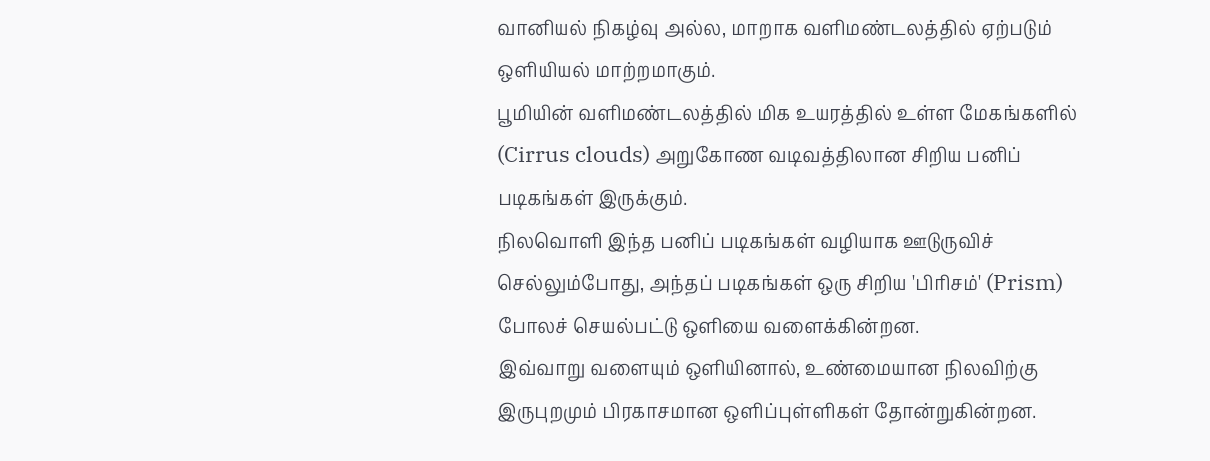வானியல் நிகழ்வு அல்ல, மாறாக வளிமண்டலத்தில் ஏற்படும் ஒளியியல் மாற்றமாகும்.
பூமியின் வளிமண்டலத்தில் மிக உயரத்தில் உள்ள மேகங்களில் (Cirrus clouds) அறுகோண வடிவத்திலான சிறிய பனிப் படிகங்கள் இருக்கும்.
நிலவொளி இந்த பனிப் படிகங்கள் வழியாக ஊடுருவிச் செல்லும்போது, அந்தப் படிகங்கள் ஒரு சிறிய 'பிரிசம்' (Prism) போலச் செயல்பட்டு ஒளியை வளைக்கின்றன.
இவ்வாறு வளையும் ஒளியினால், உண்மையான நிலவிற்கு இருபுறமும் பிரகாசமான ஒளிப்புள்ளிகள் தோன்றுகின்றன.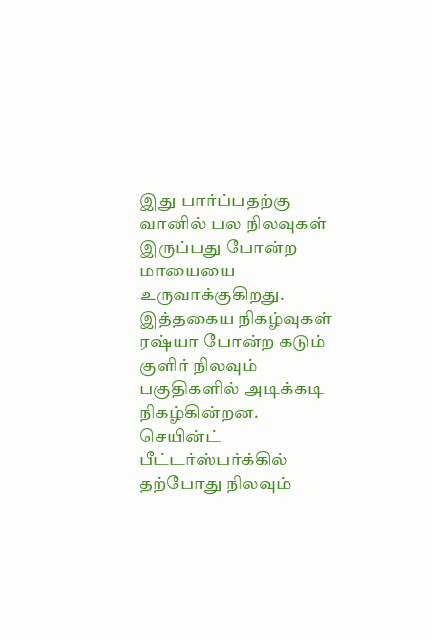இது பார்ப்பதற்கு வானில் பல நிலவுகள் இருப்பது போன்ற மாயையை உருவாக்குகிறது.
இத்தகைய நிகழ்வுகள் ரஷ்யா போன்ற கடும் குளிர் நிலவும் பகுதிகளில் அடிக்கடி நிகழ்கின்றன.
செயின்ட் பீட்டர்ஸ்பர்க்கில் தற்போது நிலவும்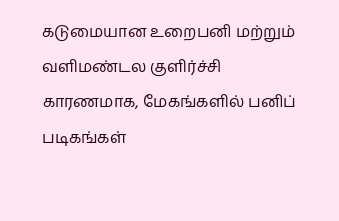கடுமையான உறைபனி மற்றும் வளிமண்டல குளிர்ச்சி காரணமாக, மேகங்களில் பனிப் படிகங்கள்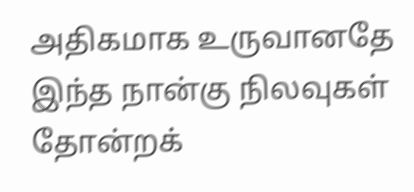அதிகமாக உருவானதே இந்த நான்கு நிலவுகள் தோன்றக்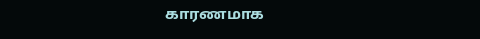காரணமாக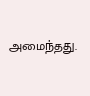அமைந்தது.